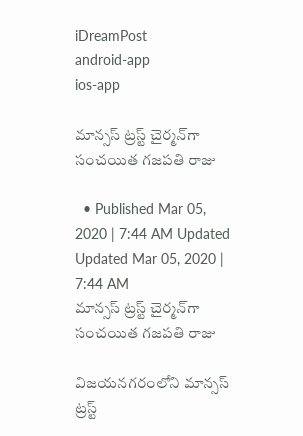iDreamPost
android-app
ios-app

మాన్సస్‌ ట్రస్ట్‌ చైర్మన్‌గా సంచయిత గజపతి రాజు

  • Published Mar 05, 2020 | 7:44 AM Updated Updated Mar 05, 2020 | 7:44 AM
మాన్సస్‌ ట్రస్ట్‌ చైర్మన్‌గా సంచయిత గజపతి రాజు

విజయనగరంలోని మాన్సస్‌ ట్రస్ట్‌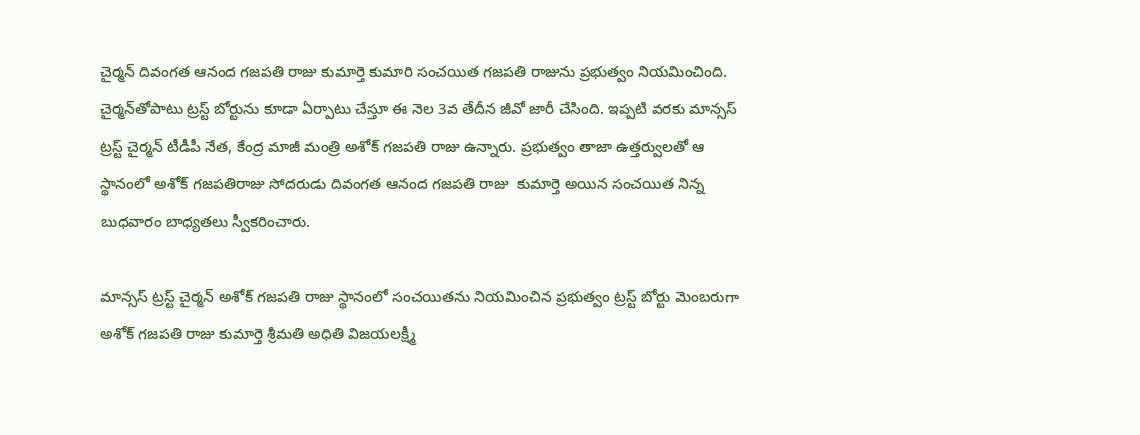చైర్మన్‌ దివంగత ఆనంద గజపతి రాజు కుమార్తె కుమారి సంచయిత గజపతి రాజును ప్రభుత్వం నియమించింది. చైర్మన్‌తోపాటు ట్రస్ట్‌ బోర్టును కూడా ఏర్పాటు చేస్తూ ఈ నెల 3వ తేదీన జీవో జారీ చేసింది. ఇప్పటి వరకు మాన్సస్‌ ట్రస్ట్‌ చైర్మన్‌ టీడీపీ నేత, కేంద్ర మాజీ మంత్రి అశోక్‌ గజపతి రాజు ఉన్నారు. ప్రభుత్వం తాజా ఉత్తర్వులతో ఆ స్థానంలో అశోక్‌ గజపతిరాజు సోదరుడు దివంగత ఆనంద గజపతి రాజు  కుమార్తె అయిన సంచయిత నిన్న బుధవారం బాధ్యతలు స్వీకరించారు.

మాన్సస్‌ ట్రస్ట్‌ చైర్మన్‌ అశోక్‌ గజపతి రాజు స్థానంలో సంచయితను నియమించిన ప్రభుత్వం ట్రస్ట్‌ బోర్టు మెంబరుగా అశోక్‌ గజపతి రాజు కుమార్తె శ్రీమతి అధితి విజయలక్ష్మీ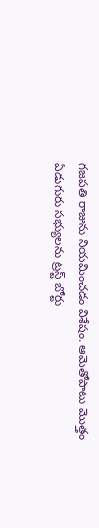గజపతి రాజును నియమించడం విశేషం. ఆమెతోపాటు మొత్తం ఏడుగురు సభ్యులను ట్రస్ట్‌ బోర్టు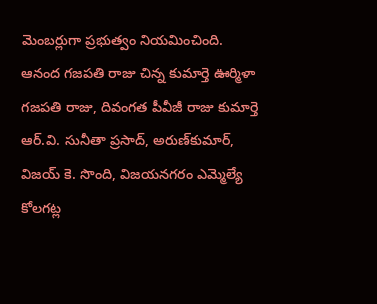మెంబర్లుగా ప్రభుత్వం నియమించింది.  ఆనంద గజపతి రాజు చిన్న కుమార్తె ఊర్మిళా గజపతి రాజు, దివంగత పీవీజీ రాజు కుమార్తె ఆర్‌.వి. సునీతా ప్రసాద్, అరుణ్‌కుమార్, విజయ్‌ కె. సొంది, విజయనగరం ఎమ్మెల్యే కోలగట్ల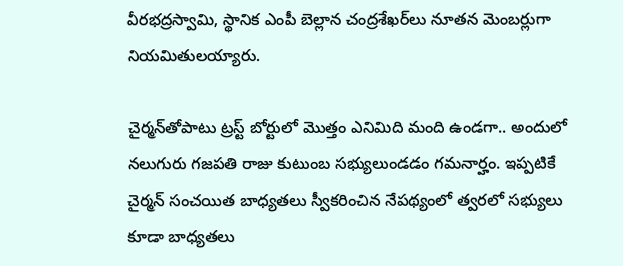వీరభద్రస్వామి, స్థానిక ఎంపీ బెల్లాన చంద్రశేఖర్‌లు నూతన మెంబర్లుగా నియమితులయ్యారు.

చైర్మన్‌తోపాటు ట్రస్ట్‌ బోర్టులో మొత్తం ఎనిమిది మంది ఉండగా.. అందులో నలుగురు గజపతి రాజు కుటుంబ సభ్యులుండడం గమనార్హం. ఇప్పటికే చైర్మన్‌ సంచయిత బాధ్యతలు స్వీకరించిన నేపథ్యంలో త్వరలో సభ్యులు కూడా బాధ్యతలు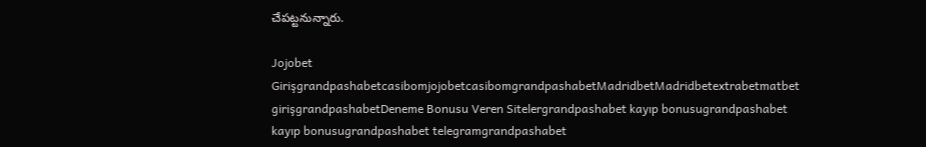చేపట్టనున్నారు.

Jojobet GirişgrandpashabetcasibomjojobetcasibomgrandpashabetMadridbetMadridbetextrabetmatbet girişgrandpashabetDeneme Bonusu Veren Sitelergrandpashabet kayıp bonusugrandpashabet kayıp bonusugrandpashabet telegramgrandpashabet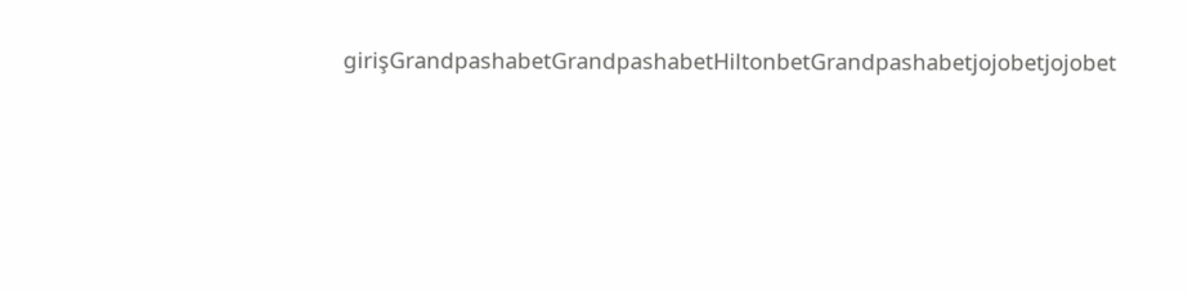girişGrandpashabetGrandpashabetHiltonbetGrandpashabetjojobetjojobet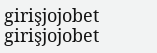girişjojobet girişjojobet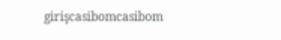girişcasibomcasibom